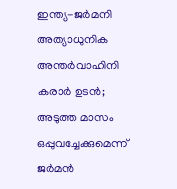ഇന്ത്യ-ജർമനി അത്യാധുനിക അന്തർവാഹിനി കരാർ ഉടൻ; അടുത്ത മാസം ഒപ്പുവച്ചേക്കുമെന്ന് ജർമൻ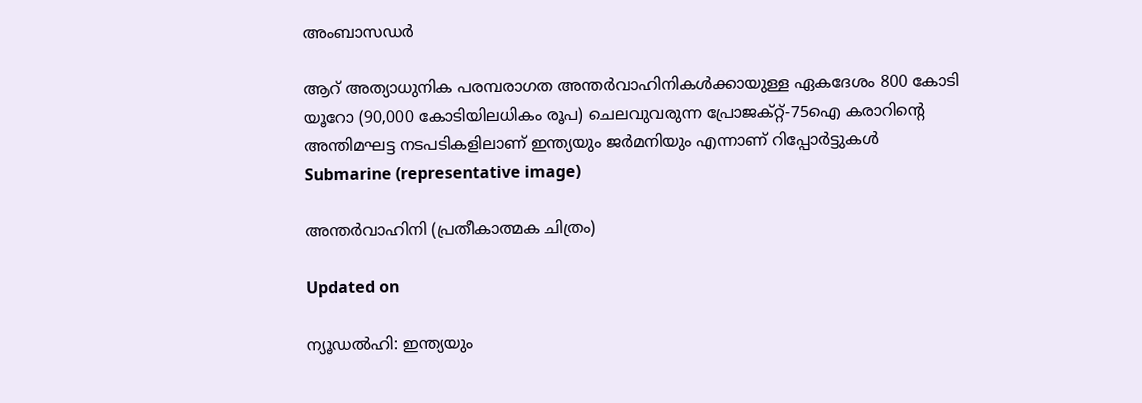അംബാസഡർ

ആറ് അത്യാധുനിക പരമ്പരാഗത അന്തർവാഹിനികൾക്കായുള്ള ഏകദേശം 800 കോടി യൂറോ (90,000 കോടിയിലധികം രൂപ) ചെലവുവരുന്ന പ്രോജക്റ്റ്-75ഐ കരാറിന്‍റെ അന്തിമഘട്ട നടപടികളിലാണ് ഇന്ത്യയും ജർമനിയും എന്നാണ് റിപ്പോർട്ടുകൾ
Submarine (representative image)

അന്തർവാഹിനി (പ്രതീകാത്മക ചിത്രം)

Updated on

ന്യൂഡൽഹി: ഇന്ത്യയും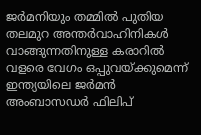ജർമനിയും തമ്മിൽ പുതിയ തലമുറ അന്തർവാഹിനികൾ വാങ്ങുന്നതിനുള്ള കരാറിൽ വളരെ വേഗം ഒപ്പുവയ്ക്കുമെന്ന് ഇന്ത്യയിലെ ജർമൻ അംബാസഡർ ഫിലിപ്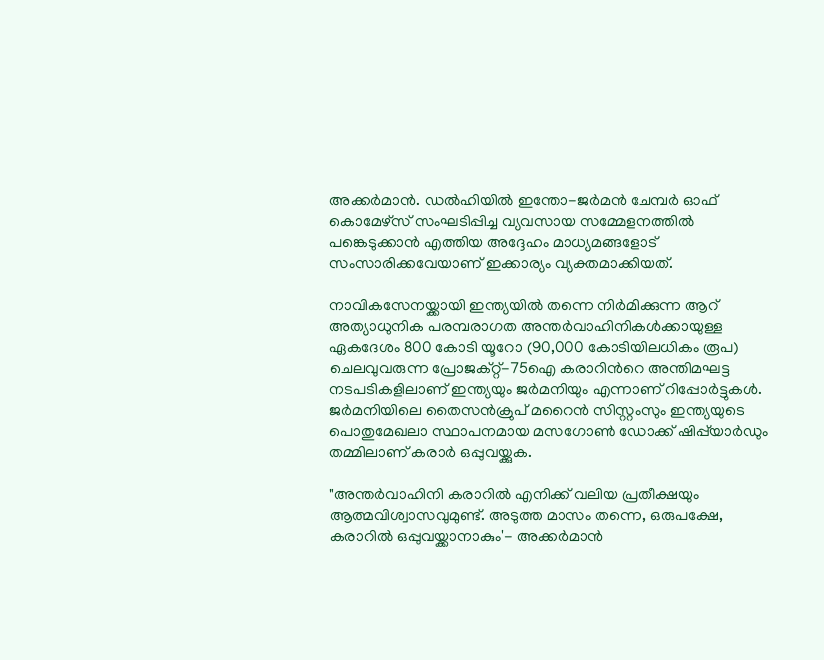അക്കർമാൻ. ഡൽഹിയിൽ ഇന്തോ-ജർമൻ ചേമ്പർ ഓഫ് കൊമേഴ്സ് സംഘടിപ്പിച്ച വ്യവസായ സമ്മേളനത്തിൽ പങ്കെടുക്കാൻ എത്തിയ അദ്ദേഹം മാധ്യമങ്ങളോട് സംസാരിക്കവേയാണ് ഇക്കാര്യം വ്യക്തമാക്കിയത്.

നാവികസേനയ്ക്കായി ഇന്ത്യയിൽ തന്നെ നിർമിക്കുന്ന ആറ് അത്യാധുനിക പരമ്പരാഗത അന്തർവാഹിനികൾക്കായുള്ള ഏകദേശം 800 കോടി യൂറോ (90,000 കോടിയിലധികം രൂപ) ചെലവുവരുന്ന പ്രോജക്റ്റ്-75ഐ കരാറിന്‍റെ അന്തിമഘട്ട നടപടികളിലാണ് ഇന്ത്യയും ജർമനിയും എന്നാണ് റിപ്പോർട്ടുകൾ. ജർമനിയിലെ തൈസൻക്രുപ് മറൈൻ സിസ്റ്റംസും ഇന്ത്യയുടെ പൊതുമേഖലാ സ്ഥാപനമായ മസഗോൺ ഡോക്ക് ഷിപ്പ്‌യാർഡും തമ്മിലാണ് കരാർ ഒപ്പുവയ്ക്കുക.

"അന്തർവാഹിനി കരാറിൽ എനിക്ക് വലിയ പ്രതീക്ഷയും ആത്മവിശ്വാസവുമുണ്ട്. അടുത്ത മാസം തന്നെ, ഒരുപക്ഷേ, കരാറിൽ ഒപ്പുവയ്ക്കാനാകും'- അക്കർമാൻ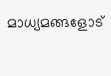മാധ്യമങ്ങളോട്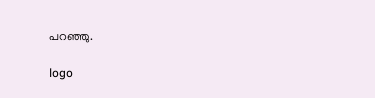പറഞ്ഞു.

logo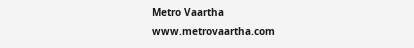Metro Vaartha
www.metrovaartha.com